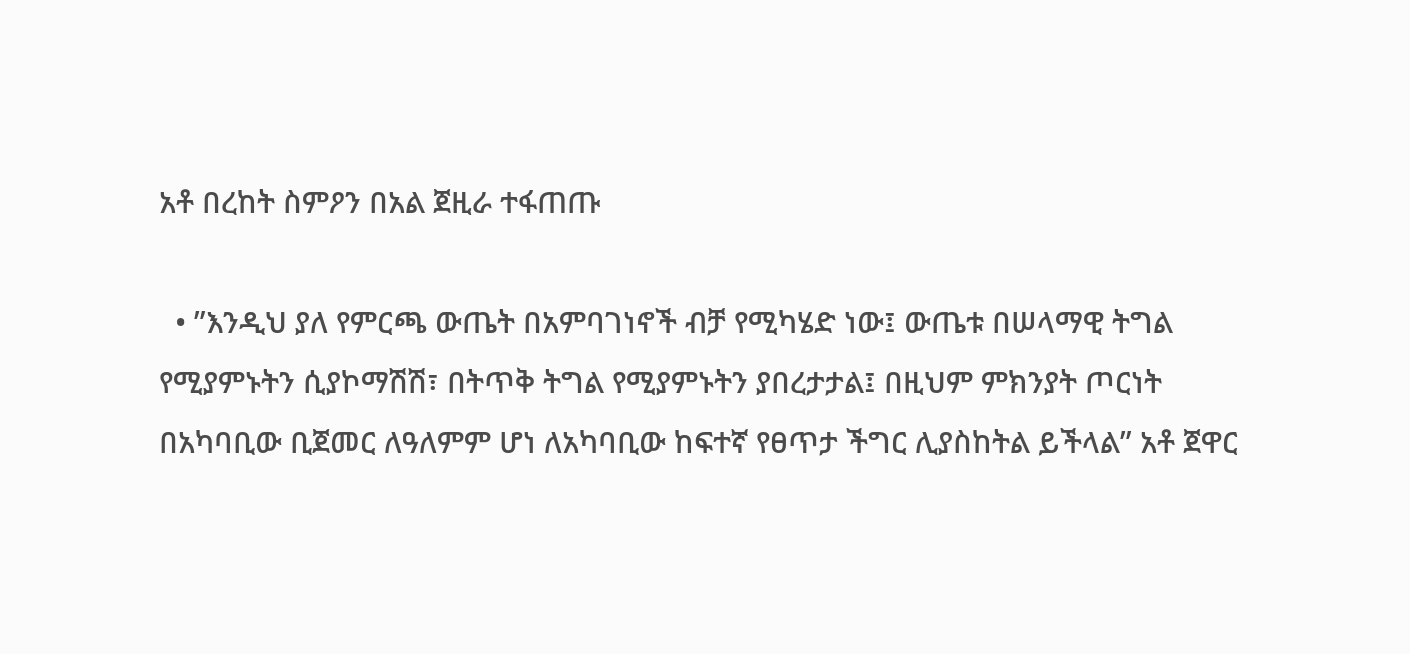አቶ በረከት ስምዖን በአል ጀዚራ ተፋጠጡ

  • ”እንዲህ ያለ የምርጫ ውጤት በአምባገነኖች ብቻ የሚካሄድ ነው፤ ውጤቱ በሠላማዊ ትግል የሚያምኑትን ሲያኮማሽሽ፣ በትጥቅ ትግል የሚያምኑትን ያበረታታል፤ በዚህም ምክንያት ጦርነት በአካባቢው ቢጀመር ለዓለምም ሆነ ለአካባቢው ከፍተኛ የፀጥታ ችግር ሊያስከትል ይችላል” አቶ ጀዋር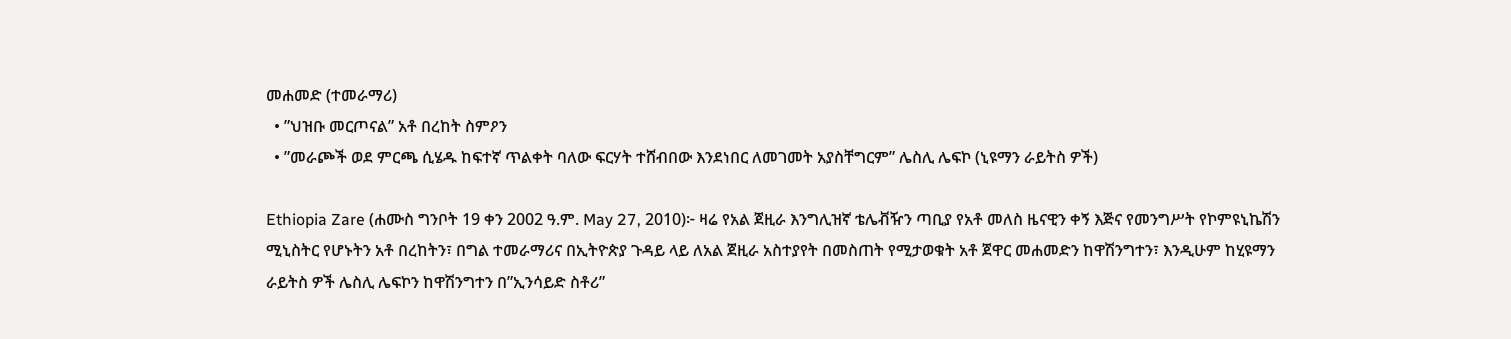መሐመድ (ተመራማሪ)
  • ”ህዝቡ መርጦናል” አቶ በረከት ስምዖን
  • ”መራጮች ወደ ምርጫ ሲሄዱ ከፍተኛ ጥልቀት ባለው ፍርሃት ተሸብበው እንደነበር ለመገመት አያስቸግርም” ሌስሊ ሌፍኮ (ኒዩማን ራይትስ ዎች)

Ethiopia Zare (ሐሙስ ግንቦት 19 ቀን 2002 ዓ.ም. May 27, 2010)፦ ዛሬ የአል ጀዚራ እንግሊዝኛ ቴሌቭዥን ጣቢያ የአቶ መለስ ዜናዊን ቀኝ እጅና የመንግሥት የኮምዩኒኬሽን ሚኒስትር የሆኑትን አቶ በረከትን፣ በግል ተመራማሪና በኢትዮጵያ ጉዳይ ላይ ለአል ጀዚራ አስተያየት በመስጠት የሚታወቁት አቶ ጀዋር መሐመድን ከዋሽንግተን፣ እንዲሁም ከሂዩማን ራይትስ ዎች ሌስሊ ሌፍኮን ከዋሽንግተን በ”ኢንሳይድ ስቶሪ”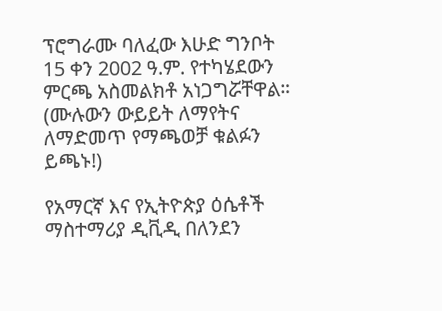ፕሮግራሙ ባለፈው እሁድ ግንቦት 15 ቀን 2002 ዓ.ም. የተካሄደውን ምርጫ አስመልክቶ አነጋግሯቸዋል። (ሙሉውን ውይይት ለማየትና ለማድመጥ የማጫወቻ ቁልፉን ይጫኑ!)

የአማርኛ እና የኢትዮጵያ ዕሴቶች ማስተማሪያ ዲቪዲ በለንደን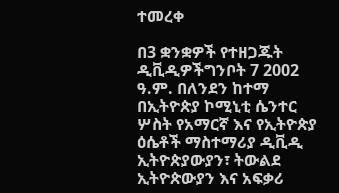ተመረቀ

በ3 ቋንቋዎች የተዘጋጁት ዲቪዲዎችግንቦት 7 2002 ዓ.ም. በለንደን ከተማ በኢትዮጵያ ኮሚኒቲ ሴንተር ሦስት የአማርኛ እና የኢትዮጵያ ዕሴቶች ማስተማሪያ ዲቪዲ ኢትዮጵያውያን፣ ትውልደ ኢትዮጵውያን እና አፍቃሪ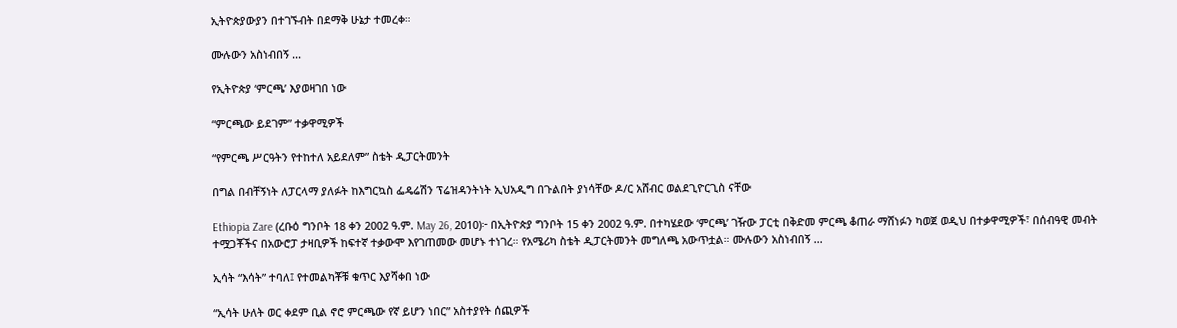ኢትዮጵያውያን በተገኙብት በደማቅ ሁኔታ ተመረቀ።

ሙሉውን አስነብበኝ ...

የኢትዮጵያ ‘ምርጫ’ እያወዛገበ ነው

“ምርጫው ይደገም” ተቃዋሚዎች

“የምርጫ ሥርዓትን የተከተለ አይደለም” ስቴት ዲፓርትመንት

በግል በብቸኝነት ለፓርላማ ያለፉት ከእግርኳስ ፌዴሬሽን ፕሬዝዳንትነት ኢህአዲግ በጉልበት ያነሳቸው ዶ/ር አሸብር ወልደጊዮርጊስ ናቸው

Ethiopia Zare (ረቡዕ ግንቦት 18 ቀን 2002 ዓ.ም. May 26, 2010)፦ በኢትዮጵያ ግንቦት 15 ቀን 2002 ዓ.ም. በተካሄደው ‘ምርጫ’ ገዥው ፓርቲ በቅድመ ምርጫ ቆጠራ ማሸነፉን ካወጀ ወዲህ በተቃዋሚዎች፣ በሰብዓዊ መብት ተሟጋቾችና በአውሮፓ ታዛቢዎች ከፍተኛ ተቃውሞ እየገጠመው መሆኑ ተነገረ። የአሜሪካ ስቴት ዲፓርትመንት መግለጫ አውጥቷል። ሙሉውን አስነብበኝ ...

ኢሳት “እሳት” ተባለ፤ የተመልካቾቹ ቁጥር እያሻቀበ ነው

“ኢሳት ሁለት ወር ቀደም ቢል ኖሮ ምርጫው የኛ ይሆን ነበር” አስተያየት ሰጪዎች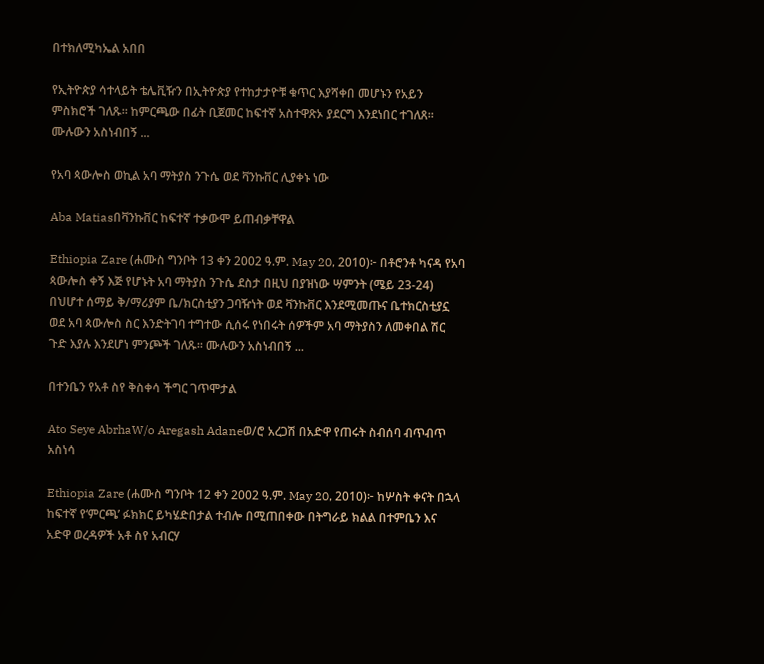በተክለሚካኤል አበበ

የኢትዮጵያ ሳተላይት ቴሌቪዥን በኢትዮጵያ የተከታታዮቹ ቁጥር እያሻቀበ መሆኑን የአይን ምስክሮች ገለጹ። ከምርጫው በፊት ቢጀመር ከፍተኛ አስተዋጽኦ ያደርግ እንደነበር ተገለጸ። ሙሉውን አስነብበኝ ...

የአባ ጳውሎስ ወኪል አባ ማትያስ ንጉሴ ወደ ቫንኩቨር ሊያቀኑ ነው

Aba Matiasበቫንኩቨር ከፍተኛ ተቃውሞ ይጠብቃቸዋል

Ethiopia Zare (ሐሙስ ግንቦት 13 ቀን 2002 ዓ.ም. May 20, 2010)፦ በቶሮንቶ ካናዳ የአባ ጳውሎስ ቀኝ እጅ የሆኑት አባ ማትያስ ንጉሴ ደስታ በዚህ በያዝነው ሣምንት (ሜይ 23-24) በህሆተ ሰማይ ቅ/ማሪያም ቤ/ክርስቲያን ጋባዥነት ወደ ቫንኩቨር እንደሚመጡና ቤተክርስቲያኗ ወደ አባ ጳውሎስ ስር እንድትገባ ተግተው ሲሰሩ የነበሩት ሰዎችም አባ ማትያስን ለመቀበል ሽር ጉድ እያሉ እንደሆነ ምንጮች ገለጹ። ሙሉውን አስነብበኝ ...

በተንቤን የአቶ ስየ ቅስቀሳ ችግር ገጥሞታል

Ato Seye AbrhaW/o Aregash Adaneወ/ሮ አረጋሽ በአድዋ የጠሩት ስብሰባ ብጥብጥ አስነሳ

Ethiopia Zare (ሐሙስ ግንቦት 12 ቀን 2002 ዓ.ም. May 20, 2010)፦ ከሦስት ቀናት በኋላ ከፍተኛ የ‘ምርጫ’ ፉክክር ይካሄድበታል ተብሎ በሚጠበቀው በትግራይ ክልል በተምቤን እና አድዋ ወረዳዎች አቶ ስየ አብርሃ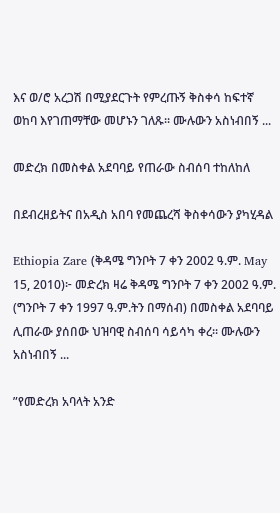እና ወ/ሮ አረጋሽ በሚያደርጉት የምረጡኝ ቅስቀሳ ከፍተኛ ወከባ እየገጠማቸው መሆኑን ገለጹ። ሙሉውን አስነብበኝ ...

መድረክ በመስቀል አደባባይ የጠራው ስብሰባ ተከለከለ

በደብረዘይትና በአዲስ አበባ የመጨረሻ ቅስቀሳውን ያካሂዳል

Ethiopia Zare (ቅዳሜ ግንቦት 7 ቀን 2002 ዓ.ም. May 15, 2010)፦ መድረክ ዛሬ ቅዳሜ ግንቦት 7 ቀን 2002 ዓ.ም. (ግንቦት 7 ቀን 1997 ዓ.ም.ትን በማሰብ) በመስቀል አደባባይ ሊጠራው ያሰበው ህዝባዊ ስብሰባ ሳይሳካ ቀረ። ሙሉውን አስነብበኝ ...

”የመድረክ አባላት አንድ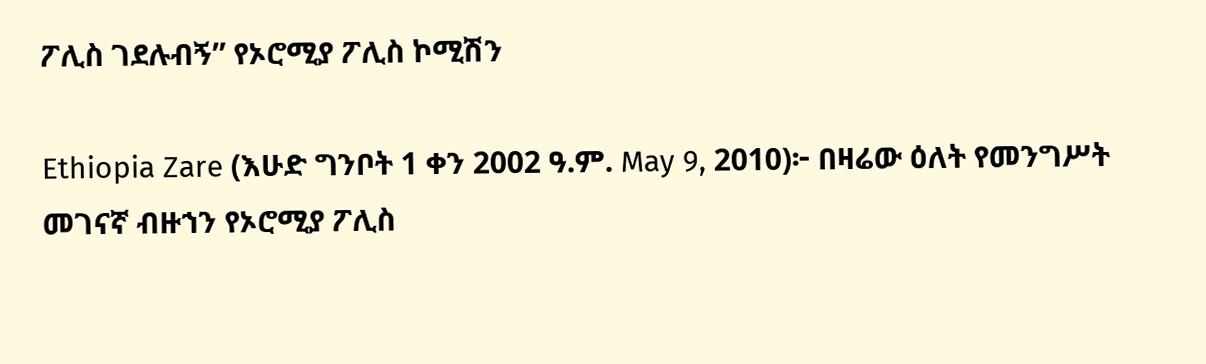ፖሊስ ገደሉብኝ” የኦሮሚያ ፖሊስ ኮሚሽን

Ethiopia Zare (እሁድ ግንቦት 1 ቀን 2002 ዓ.ም. May 9, 2010)፦ በዛሬው ዕለት የመንግሥት መገናኛ ብዙኀን የኦሮሚያ ፖሊስ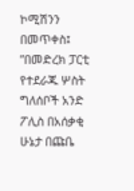ኮሚሽንን በመጥቀስ፤ ”በመድረክ ፓርቲ የተደራጁ ሦስት ግለሰቦች አንድ ፖሊስ በአሰቃቂ ሁኔታ በጩቤ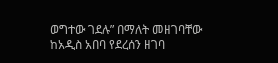ወግተው ገደሉ” በማለት መዘገባቸው ከአዲስ አበባ የደረሰን ዘገባ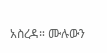አስረዳ። ሙሉውን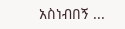አስነብበኝ ...